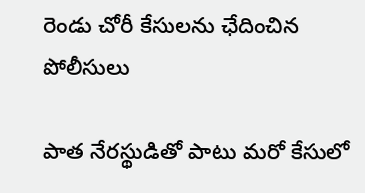రెండు చోరీ కేసులను ఛేదించిన పోలీసులు

పాత నేరస్థుడితో పాటు మరో కేసులో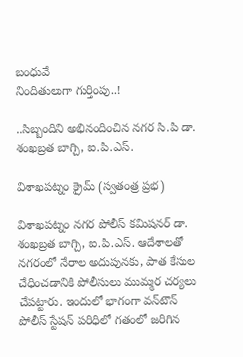బంధువే
నిందితులుగా గుర్తింపు..!

..సిబ్బందిని అభినందించిన నగర సి.పి డా. శంఖబ్రత బాగ్చి, ఐ.పి.ఎస్.

విశాఖపట్నం క్రైమ్ (స్వతంత్ర ప్రభ)

విశాఖపట్నం నగర పోలీస్ కమిషనర్ డా. శంఖబ్రత బాగ్చి, ఐ.పి.ఎస్. ఆదేశాలతో నగరంలో నేరాల అదుపునకు, పాత కేసుల చేధించడానికి పోలీసులు ముమ్మర చర్యలు చేపట్టారు. ఇందులో భాగంగా వన్‌టౌన్ పోలీస్ స్టేషన్ పరిధిలో గతంలో జరిగిన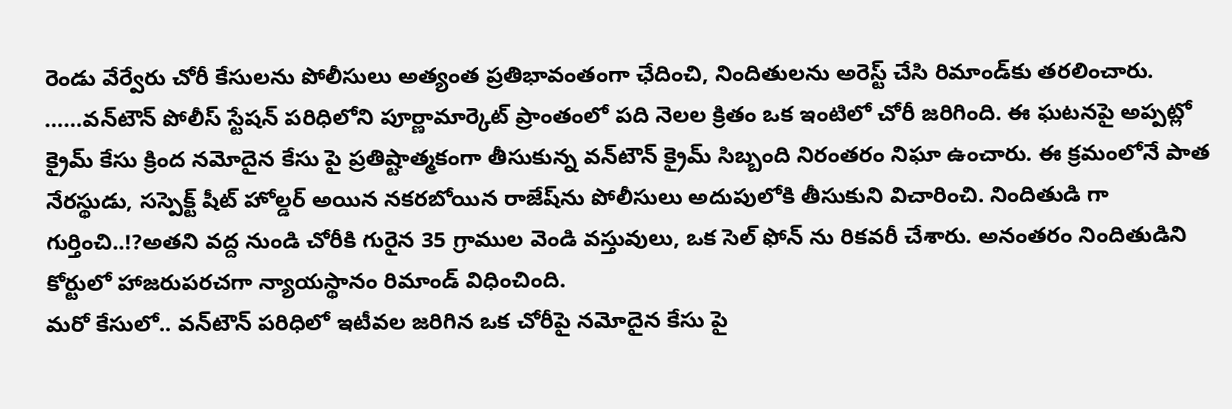రెండు వేర్వేరు చోరీ కేసులను పోలీసులు అత్యంత ప్రతిభావంతంగా ఛేదించి, నిందితులను అరెస్ట్ చేసి రిమాండ్‌కు తరలించారు.
……వన్‌టౌన్ పోలీస్ స్టేషన్ పరిధిలోని పూర్ణామార్కెట్ ప్రాంతంలో పది నెలల క్రితం ఒక ఇంటిలో చోరీ జరిగింది. ఈ ఘటనపై అప్పట్లో క్రైమ్ కేసు క్రింద నమోదైన కేసు పై ప్రతిష్టాత్మకంగా తీసుకున్న వన్‌టౌన్ క్రైమ్ సిబ్బంది నిరంతరం నిఘా ఉంచారు. ఈ క్రమంలోనే పాత నేరస్థుడు, సస్పెక్ట్ షీట్ హోల్డర్ అయిన నకరబోయిన రాజేష్‌ను పోలీసులు అదుపులోకి తీసుకుని విచారించి. నిందితుడి గా గుర్తించి..!?అతని వద్ద నుండి చోరీకి గురైన 35 గ్రాముల వెండి వస్తువులు, ఒక సెల్ ఫోన్‌ ను రికవరీ చేశారు. అనంతరం నిందితుడిని కోర్టులో హాజరుపరచగా న్యాయస్థానం రిమాండ్ విధించింది.
మరో కేసులో.. వన్‌టౌన్ పరిధిలో ఇటీవల జరిగిన ఒక చోరీపై నమోదైన కేసు పై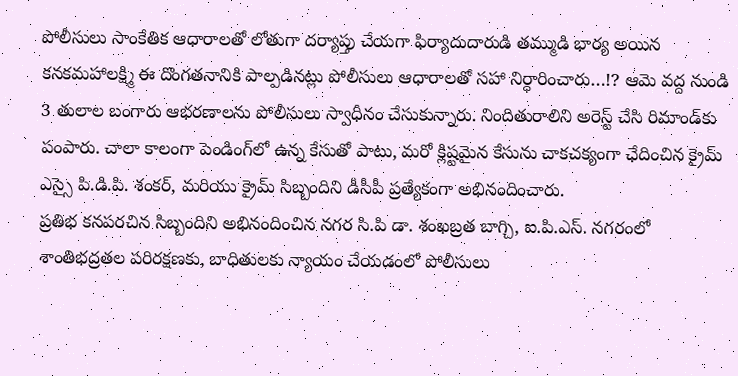పోలీసులు సాంకేతిక ఆధారాలతో లోతుగా దర్యాప్తు చేయగా ఫిర్యాదుదారుడి తమ్ముడి భార్య అయిన కనకమహాలక్ష్మి ఈ దొంగతనానికి పాల్పడినట్లు పోలీసులు ఆధారాలతో సహా నిర్ధారించారు…!? ఆమె వద్ద నుండి 3 తులాల బంగారు ఆభరణాలను పోలీసులు స్వాధీనం చేసుకున్నారు. నిందితురాలిని అరెస్ట్ చేసి రిమాండ్‌కు పంపారు. చాలా కాలంగా పెండింగ్‌లో ఉన్న కేసుతో పాటు, మరో క్లిష్టమైన కేసును చాకచక్యంగా ఛేదించిన క్రైమ్ ఎస్సై పి.డి.పి. శంకర్, మరియు క్రైమ్ సిబ్బందిని డీసీపీ ప్రత్యేకంగా అభినందించారు.
ప్రతిభ కనపరచిన సిబ్బందిని అభినందించిన నగర సి.పి డా. శంఖబ్రత బాగ్చి, ఐ.పి.ఎస్. నగరంలో శాంతిభద్రతల పరిరక్షణకు, బాధితులకు న్యాయం చేయడంలో పోలీసులు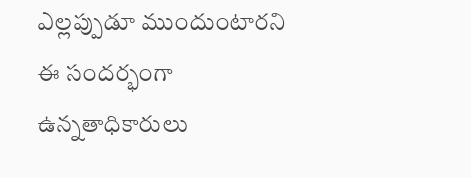ఎల్లప్పుడూ ముందుంటారని ఈ సందర్భంగా ఉన్నతాధికారులు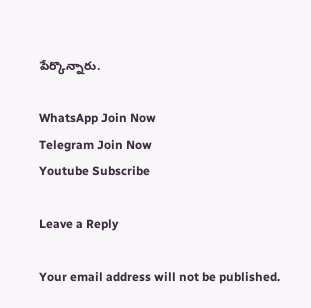పేర్కొన్నారు.

WhatsApp Join Now
Telegram Join Now
Youtube Subscribe

Leave a Reply

Your email address will not be published.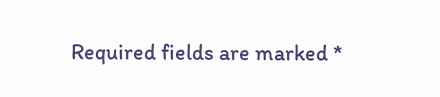Required fields are marked *